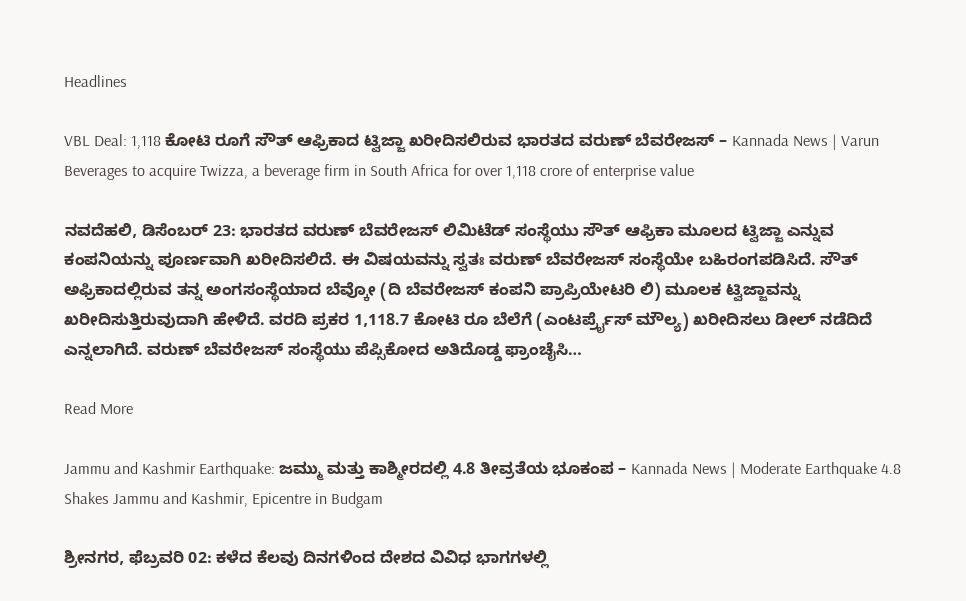Headlines

VBL Deal: 1,118 ಕೋಟಿ ರೂಗೆ ಸೌತ್ ಆಫ್ರಿಕಾದ ಟ್ವಿಜ್ಜಾ ಖರೀದಿಸಲಿರುವ ಭಾರತದ ವರುಣ್ ಬೆವರೇಜಸ್ – Kannada News | Varun Beverages to acquire Twizza, a beverage firm in South Africa for over 1,118 crore of enterprise value

ನವದೆಹಲಿ, ಡಿಸೆಂಬರ್ 23: ಭಾರತದ ವರುಣ್ ಬೆವರೇಜಸ್ ಲಿಮಿಟೆಡ್ ಸಂಸ್ಥೆಯು ಸೌತ್ ಆಫ್ರಿಕಾ ಮೂಲದ ಟ್ವಿಜ್ಜಾ ಎನ್ನುವ ಕಂಪನಿಯನ್ನು ಪೂರ್ಣವಾಗಿ ಖರೀದಿಸಲಿದೆ. ಈ ವಿಷಯವನ್ನು ಸ್ವತಃ ವರುಣ್ ಬೆವರೇಜಸ್ ಸಂಸ್ಥೆಯೇ ಬಹಿರಂಗಪಡಿಸಿದೆ. ಸೌತ್ ಅಫ್ರಿಕಾದಲ್ಲಿರುವ ತನ್ನ ಅಂಗಸಂಸ್ಥೆಯಾದ ಬೆವ್ಕೋ (ದಿ ಬೆವರೇಜಸ್ ಕಂಪನಿ ಪ್ರಾಪ್ರಿಯೇಟರಿ ಲಿ) ಮೂಲಕ ಟ್ವಿಜ್ಜಾವನ್ನು ಖರೀದಿಸುತ್ತಿರುವುದಾಗಿ ಹೇಳಿದೆ. ವರದಿ ಪ್ರಕರ 1,118.7 ಕೋಟಿ ರೂ ಬೆಲೆಗೆ (ಎಂಟರ್ಪ್ರೈಸ್ ಮೌಲ್ಯ) ಖರೀದಿಸಲು ಡೀಲ್ ನಡೆದಿದೆ ಎನ್ನಲಾಗಿದೆ. ವರುಣ್ ಬೆವರೇಜಸ್ ಸಂಸ್ಥೆಯು ಪೆಪ್ಸಿಕೋದ ಅತಿದೊಡ್ಡ ಫ್ರಾಂಚೈಸಿ…

Read More

Jammu and Kashmir Earthquake: ಜಮ್ಮು ಮತ್ತು ಕಾಶ್ಮೀರದಲ್ಲಿ 4.8 ತೀವ್ರತೆಯ ಭೂಕಂಪ – Kannada News | Moderate Earthquake 4.8 Shakes Jammu and Kashmir, Epicentre in Budgam

ಶ್ರೀನಗರ, ಫೆಬ್ರವರಿ 02: ಕಳೆದ ಕೆಲವು ದಿನಗಳಿಂದ ದೇಶದ ವಿವಿಧ ಭಾಗಗಳಲ್ಲಿ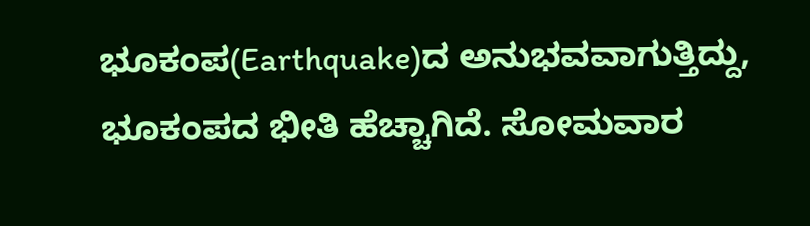ಭೂಕಂಪ(Earthquake)ದ ಅನುಭವವಾಗುತ್ತಿದ್ದು, ಭೂಕಂಪದ ಭೀತಿ ಹೆಚ್ಚಾಗಿದೆ. ಸೋಮವಾರ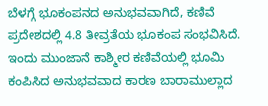ಬೆಳಗ್ಗೆ ಭೂಕಂಪನದ ಅನುಭವವಾಗಿದೆ, ಕಣಿವೆ ಪ್ರದೇಶದಲ್ಲಿ 4.8 ತೀವ್ರತೆಯ ಭೂಕಂಪ ಸಂಭವಿಸಿದೆ. ಇಂದು ಮುಂಜಾನೆ ಕಾಶ್ಮೀರ ಕಣಿವೆಯಲ್ಲಿ ಭೂಮಿ ಕಂಪಿಸಿದ ಅನುಭವವಾದ ಕಾರಣ ಬಾರಾಮುಲ್ಲಾದ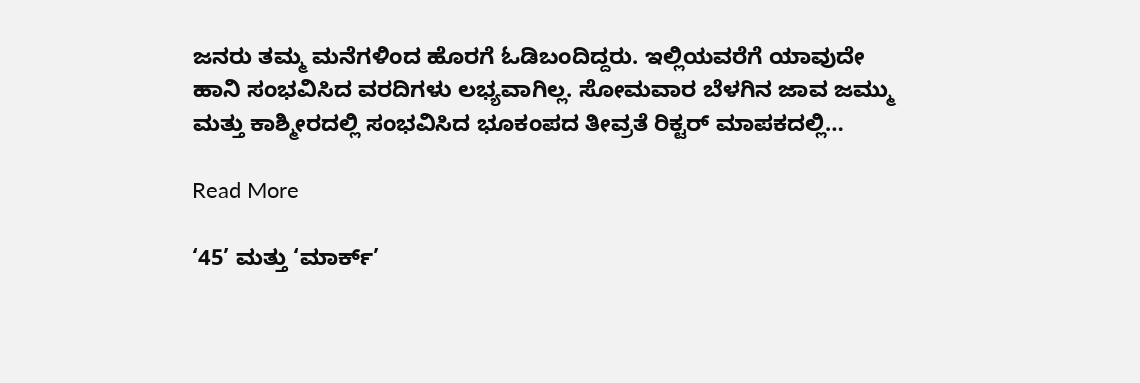ಜನರು ತಮ್ಮ ಮನೆಗಳಿಂದ ಹೊರಗೆ ಓಡಿಬಂದಿದ್ದರು. ಇಲ್ಲಿಯವರೆಗೆ ಯಾವುದೇ ಹಾನಿ ಸಂಭವಿಸಿದ ವರದಿಗಳು ಲಭ್ಯವಾಗಿಲ್ಲ. ಸೋಮವಾರ ಬೆಳಗಿನ ಜಾವ ಜಮ್ಮು ಮತ್ತು ಕಾಶ್ಮೀರದಲ್ಲಿ ಸಂಭವಿಸಿದ ಭೂಕಂಪದ ತೀವ್ರತೆ ರಿಕ್ಟರ್ ಮಾಪಕದಲ್ಲಿ…

Read More

‘45’ ಮತ್ತು ‘ಮಾರ್ಕ್’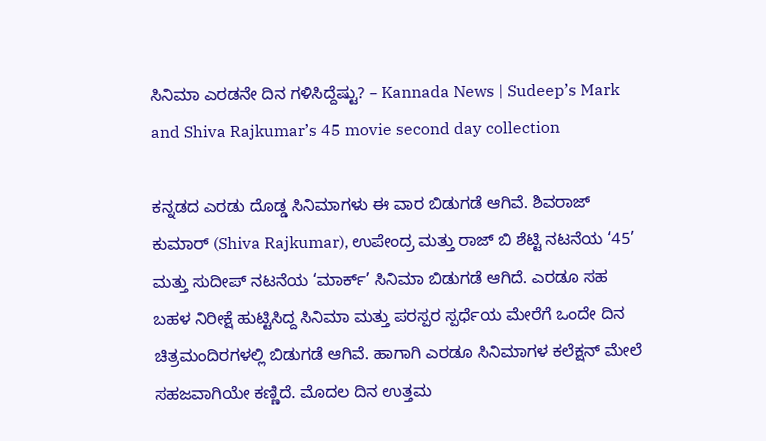ಸಿನಿಮಾ ಎರಡನೇ ದಿನ ಗಳಿಸಿದ್ದೆಷ್ಟು? – Kannada News | Sudeep’s Mark and Shiva Rajkumar’s 45 movie second day collection

ಕನ್ನಡದ ಎರಡು ದೊಡ್ಡ ಸಿನಿಮಾಗಳು ಈ ವಾರ ಬಿಡುಗಡೆ ಆಗಿವೆ. ಶಿವರಾಜ್ ಕುಮಾರ್ (Shiva Rajkumar), ಉಪೇಂದ್ರ ಮತ್ತು ರಾಜ್ ಬಿ ಶೆಟ್ಟಿ ನಟನೆಯ ‘45’ ಮತ್ತು ಸುದೀಪ್ ನಟನೆಯ ‘ಮಾರ್ಕ್’ ಸಿನಿಮಾ ಬಿಡುಗಡೆ ಆಗಿದೆ. ಎರಡೂ ಸಹ ಬಹಳ ನಿರೀಕ್ಷೆ ಹುಟ್ಟಿಸಿದ್ದ ಸಿನಿಮಾ ಮತ್ತು ಪರಸ್ಪರ ಸ್ಪರ್ಧೆಯ ಮೇರೆಗೆ ಒಂದೇ ದಿನ ಚಿತ್ರಮಂದಿರಗಳಲ್ಲಿ ಬಿಡುಗಡೆ ಆಗಿವೆ. ಹಾಗಾಗಿ ಎರಡೂ ಸಿನಿಮಾಗಳ ಕಲೆಕ್ಷನ್ ಮೇಲೆ ಸಹಜವಾಗಿಯೇ ಕಣ್ಣಿದೆ. ಮೊದಲ ದಿನ ಉತ್ತಮ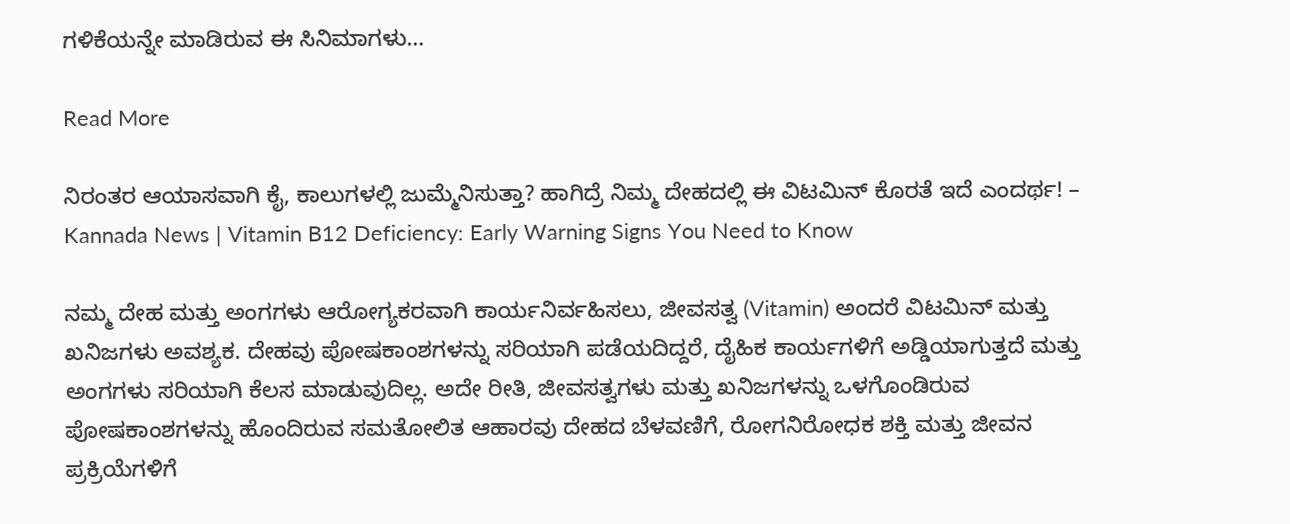ಗಳಿಕೆಯನ್ನೇ ಮಾಡಿರುವ ಈ ಸಿನಿಮಾಗಳು…

Read More

ನಿರಂತರ ಆಯಾಸವಾಗಿ ಕೈ, ಕಾಲುಗಳಲ್ಲಿ ಜುಮ್ಮೆನಿಸುತ್ತಾ? ಹಾಗಿದ್ರೆ ನಿಮ್ಮ ದೇಹದಲ್ಲಿ ಈ ವಿಟಮಿನ್ ಕೊರತೆ ಇದೆ ಎಂದರ್ಥ! – Kannada News | Vitamin B12 Deficiency: Early Warning Signs You Need to Know

ನಮ್ಮ ದೇಹ ಮತ್ತು ಅಂಗಗಳು ಆರೋಗ್ಯಕರವಾಗಿ ಕಾರ್ಯನಿರ್ವಹಿಸಲು, ಜೀವಸತ್ವ (Vitamin) ಅಂದರೆ ವಿಟಮಿನ್ ಮತ್ತು ಖನಿಜಗಳು ಅವಶ್ಯಕ. ದೇಹವು ಪೋಷಕಾಂಶಗಳನ್ನು ಸರಿಯಾಗಿ ಪಡೆಯದಿದ್ದರೆ, ದೈಹಿಕ ಕಾರ್ಯಗಳಿಗೆ ಅಡ್ಡಿಯಾಗುತ್ತದೆ ಮತ್ತು ಅಂಗಗಳು ಸರಿಯಾಗಿ ಕೆಲಸ ಮಾಡುವುದಿಲ್ಲ. ಅದೇ ರೀತಿ, ಜೀವಸತ್ವಗಳು ಮತ್ತು ಖನಿಜಗಳನ್ನು ಒಳಗೊಂಡಿರುವ ಪೋಷಕಾಂಶಗಳನ್ನು ಹೊಂದಿರುವ ಸಮತೋಲಿತ ಆಹಾರವು ದೇಹದ ಬೆಳವಣಿಗೆ, ರೋಗನಿರೋಧಕ ಶಕ್ತಿ ಮತ್ತು ಜೀವನ ಪ್ರಕ್ರಿಯೆಗಳಿಗೆ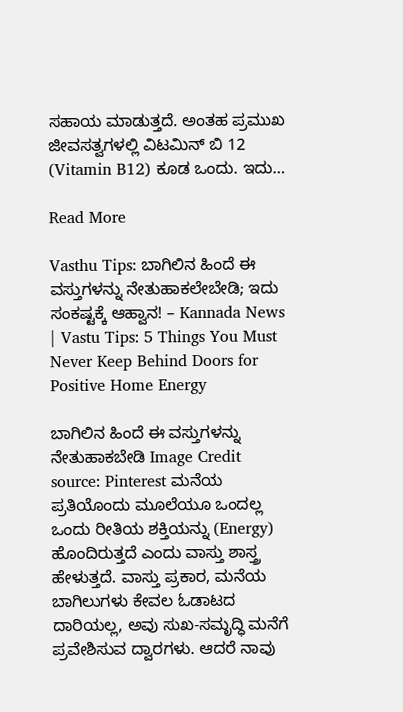ಸಹಾಯ ಮಾಡುತ್ತದೆ. ಅಂತಹ ಪ್ರಮುಖ ಜೀವಸತ್ವಗಳಲ್ಲಿ ವಿಟಮಿನ್ ಬಿ 12 (Vitamin B12) ಕೂಡ ಒಂದು. ಇದು…

Read More

Vasthu Tips: ಬಾಗಿಲಿನ ಹಿಂದೆ ಈ ವಸ್ತುಗಳನ್ನು ನೇತುಹಾಕಲೇಬೇಡಿ; ಇದು ಸಂಕಷ್ಟಕ್ಕೆ ಆಹ್ವಾನ! – Kannada News | Vastu Tips: 5 Things You Must Never Keep Behind Doors for Positive Home Energy

ಬಾಗಿಲಿನ ಹಿಂದೆ ಈ ವಸ್ತುಗಳನ್ನು ನೇತುಹಾಕಬೇಡಿ Image Credit source: Pinterest ಮನೆಯ ಪ್ರತಿಯೊಂದು ಮೂಲೆಯೂ ಒಂದಲ್ಲ ಒಂದು ರೀತಿಯ ಶಕ್ತಿಯನ್ನು (Energy) ಹೊಂದಿರುತ್ತದೆ ಎಂದು ವಾಸ್ತು ಶಾಸ್ತ್ರ ಹೇಳುತ್ತದೆ. ವಾಸ್ತು ಪ್ರಕಾರ, ಮನೆಯ ಬಾಗಿಲುಗಳು ಕೇವಲ ಓಡಾಟದ ದಾರಿಯಲ್ಲ, ಅವು ಸುಖ-ಸಮೃದ್ಧಿ ಮನೆಗೆ ಪ್ರವೇಶಿಸುವ ದ್ವಾರಗಳು. ಆದರೆ ನಾವು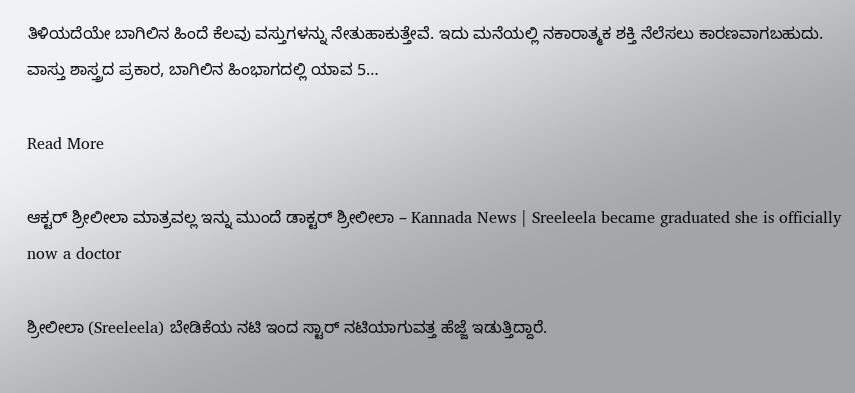ತಿಳಿಯದೆಯೇ ಬಾಗಿಲಿನ ಹಿಂದೆ ಕೆಲವು ವಸ್ತುಗಳನ್ನು ನೇತುಹಾಕುತ್ತೇವೆ. ಇದು ಮನೆಯಲ್ಲಿ ನಕಾರಾತ್ಮಕ ಶಕ್ತಿ ನೆಲೆಸಲು ಕಾರಣವಾಗಬಹುದು. ವಾಸ್ತು ಶಾಸ್ತ್ರದ ಪ್ರಕಾರ, ಬಾಗಿಲಿನ ಹಿಂಭಾಗದಲ್ಲಿ ಯಾವ 5…

Read More

ಆಕ್ಟರ್ ಶ್ರೀಲೀಲಾ ಮಾತ್ರವಲ್ಲ ಇನ್ನು ಮುಂದೆ ಡಾಕ್ಟರ್ ಶ್ರೀಲೀಲಾ – Kannada News | Sreeleela became graduated she is officially now a doctor

ಶ್ರೀಲೀಲಾ (Sreeleela) ಬೇಡಿಕೆಯ ನಟಿ ಇಂದ ಸ್ಟಾರ್ ನಟಿಯಾಗುವತ್ತ ಹೆಜ್ಜೆ ಇಡುತ್ತಿದ್ದಾರೆ.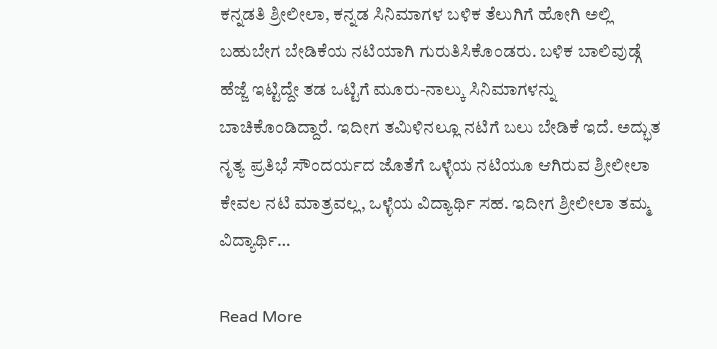ಕನ್ನಡತಿ ಶ್ರೀಲೀಲಾ, ಕನ್ನಡ ಸಿನಿಮಾಗಳ ಬಳಿಕ ತೆಲುಗಿಗೆ ಹೋಗಿ ಅಲ್ಲಿ ಬಹುಬೇಗ ಬೇಡಿಕೆಯ ನಟಿಯಾಗಿ ಗುರುತಿಸಿಕೊಂಡರು. ಬಳಿಕ ಬಾಲಿವುಡ್ಗೆ ಹೆಜ್ಜೆ ಇಟ್ಟಿದ್ದೇ ತಡ ಒಟ್ಟಿಗೆ ಮೂರು-ನಾಲ್ಕು ಸಿನಿಮಾಗಳನ್ನು ಬಾಚಿಕೊಂಡಿದ್ದಾರೆ. ಇದೀಗ ತಮಿಳಿನಲ್ಲೂ ನಟಿಗೆ ಬಲು ಬೇಡಿಕೆ ಇದೆ. ಅದ್ಭುತ ನೃತ್ಯ ಪ್ರತಿಭೆ ಸೌಂದರ್ಯದ ಜೊತೆಗೆ ಒಳ್ಳೆಯ ನಟಿಯೂ ಆಗಿರುವ ಶ್ರೀಲೀಲಾ ಕೇವಲ ನಟಿ ಮಾತ್ರವಲ್ಲ, ಒಳ್ಳೆಯ ವಿದ್ಯಾರ್ಥಿ ಸಹ. ಇದೀಗ ಶ್ರೀಲೀಲಾ ತಮ್ಮ ವಿದ್ಯಾರ್ಥಿ…

Read More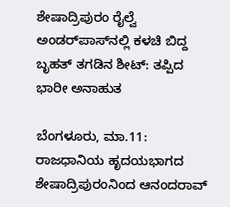ಶೇಷಾದ್ರಿಪುರಂ ರೈಲ್ವೆ ಅಂಡರ್‌ಪಾಸ್‌ನಲ್ಲಿ ಕಳಚಿ ಬಿದ್ದ ಬೃಹತ್ ತಗಡಿನ ಶೀಟ್: ತಪ್ಪಿದ ಭಾರೀ ಅನಾಹುತ

ಬೆಂಗಳೂರು, ಮಾ.11: ರಾಜಧಾನಿಯ ಹೃದಯಭಾಗದ ಶೇಷಾದ್ರಿಪುರಂನಿಂದ ಆನಂದರಾವ್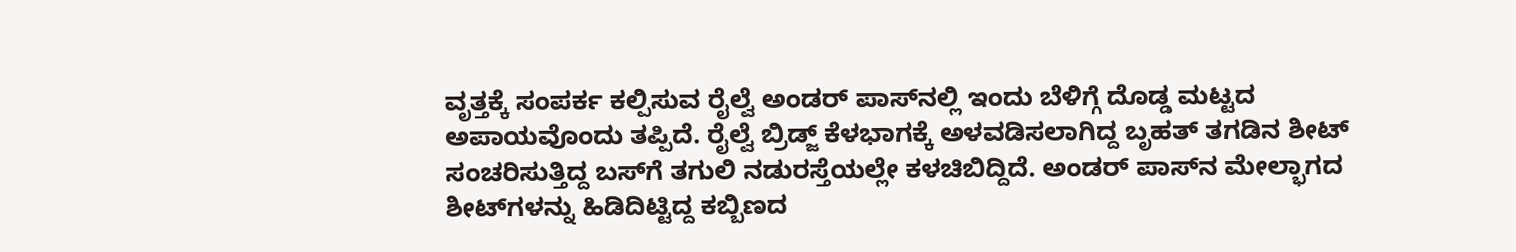ವೃತ್ತಕ್ಕೆ ಸಂಪರ್ಕ ಕಲ್ಪಿಸುವ ರೈಲ್ವೆ ಅಂಡರ್ ಪಾಸ್‌ನಲ್ಲಿ ಇಂದು ಬೆಳಿಗ್ಗೆ ದೊಡ್ಡ ಮಟ್ಟದ ಅಪಾಯವೊಂದು ತಪ್ಪಿದೆ. ರೈಲ್ವೆ ಬ್ರಿಡ್ಜ್ ಕೆಳಭಾಗಕ್ಕೆ ಅಳವಡಿಸಲಾಗಿದ್ದ ಬೃಹತ್ ತಗಡಿನ ಶೀಟ್ ಸಂಚರಿಸುತ್ತಿದ್ದ ಬಸ್‌ಗೆ ತಗುಲಿ ನಡುರಸ್ತೆಯಲ್ಲೇ ಕಳಚಿಬಿದ್ದಿದೆ. ಅಂಡರ್ ಪಾಸ್‌ನ ಮೇಲ್ಭಾಗದ ಶೀಟ್‌ಗಳನ್ನು ಹಿಡಿದಿಟ್ಟಿದ್ದ ಕಬ್ಬಿಣದ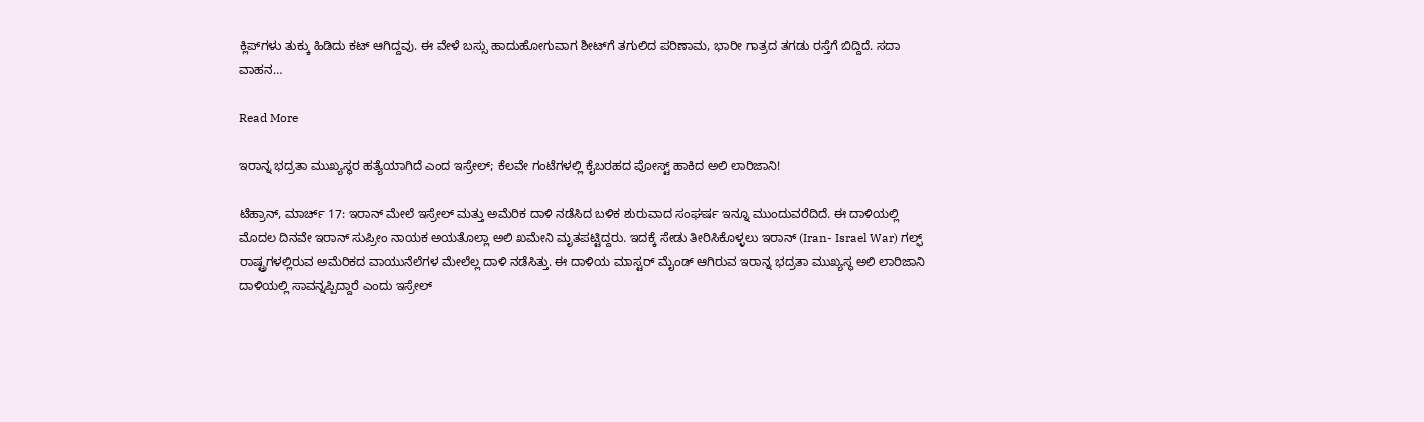ಕ್ಲಿಪ್‌ಗಳು ತುಕ್ಕು ಹಿಡಿದು ಕಟ್ ಆಗಿದ್ದವು. ಈ ವೇಳೆ ಬಸ್ಸು ಹಾದುಹೋಗುವಾಗ ಶೀಟ್‌ಗೆ ತಗುಲಿದ ಪರಿಣಾಮ, ಭಾರೀ ಗಾತ್ರದ ತಗಡು ರಸ್ತೆಗೆ ಬಿದ್ದಿದೆ. ಸದಾ ವಾಹನ…

Read More

ಇರಾನ್ನ ಭದ್ರತಾ ಮುಖ್ಯಸ್ಥರ ಹತ್ಯೆಯಾಗಿದೆ ಎಂದ ಇಸ್ರೇಲ್; ಕೆಲವೇ ಗಂಟೆಗಳಲ್ಲಿ ಕೈಬರಹದ ಪೋಸ್ಟ್ ಹಾಕಿದ ಅಲಿ ಲಾರಿಜಾನಿ!

ಟೆಹ್ರಾನ್, ಮಾರ್ಚ್ 17: ಇರಾನ್ ಮೇಲೆ ಇಸ್ರೇಲ್ ಮತ್ತು ಅಮೆರಿಕ ದಾಳಿ ನಡೆಸಿದ ಬಳಿಕ ಶುರುವಾದ ಸಂಘರ್ಷ ಇನ್ನೂ ಮುಂದುವರೆದಿದೆ. ಈ ದಾಳಿಯಲ್ಲಿ ಮೊದಲ ದಿನವೇ ಇರಾನ್ ಸುಪ್ರೀಂ ನಾಯಕ ಅಯತೊಲ್ಲಾ ಅಲಿ ಖಮೇನಿ ಮೃತಪಟ್ಟಿದ್ದರು. ಇದಕ್ಕೆ ಸೇಡು ತೀರಿಸಿಕೊಳ್ಳಲು ಇರಾನ್ (Iran- Israel War) ಗಲ್ಫ್ ರಾಷ್ಟ್ರಗಳಲ್ಲಿರುವ ಅಮೆರಿಕದ ವಾಯುನೆಲೆಗಳ ಮೇಲೆಲ್ಲ ದಾಳಿ ನಡೆಸಿತ್ತು. ಈ ದಾಳಿಯ ಮಾಸ್ಟರ್ ಮೈಂಡ್ ಆಗಿರುವ ಇರಾನ್ನ ಭದ್ರತಾ ಮುಖ್ಯಸ್ಥ ಅಲಿ ಲಾರಿಜಾನಿ ದಾಳಿಯಲ್ಲಿ ಸಾವನ್ನಪ್ಪಿದ್ದಾರೆ ಎಂದು ಇಸ್ರೇಲ್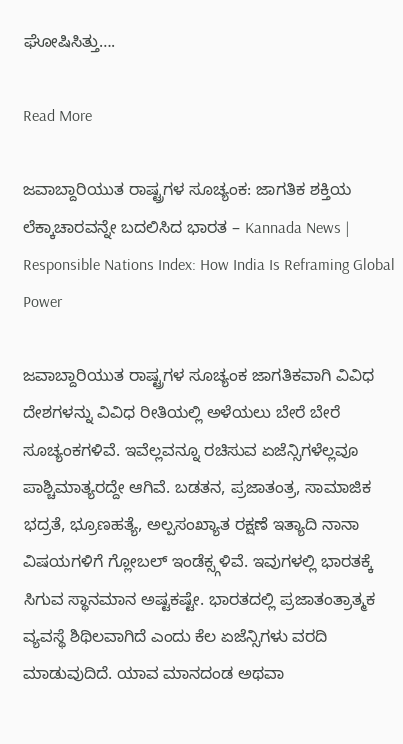ಘೋಷಿಸಿತ್ತು….

Read More

ಜವಾಬ್ದಾರಿಯುತ ರಾಷ್ಟ್ರಗಳ ಸೂಚ್ಯಂಕ: ಜಾಗತಿಕ ಶಕ್ತಿಯ ಲೆಕ್ಕಾಚಾರವನ್ನೇ ಬದಲಿಸಿದ ಭಾರತ – Kannada News | Responsible Nations Index: How India Is Reframing Global Power

ಜವಾಬ್ದಾರಿಯುತ ರಾಷ್ಟ್ರಗಳ ಸೂಚ್ಯಂಕ ಜಾಗತಿಕವಾಗಿ ವಿವಿಧ ದೇಶಗಳನ್ನು ವಿವಿಧ ರೀತಿಯಲ್ಲಿ ಅಳೆಯಲು ಬೇರೆ ಬೇರೆ ಸೂಚ್ಯಂಕಗಳಿವೆ. ಇವೆಲ್ಲವನ್ನೂ ರಚಿಸುವ ಏಜೆನ್ಸಿಗಳೆಲ್ಲವೂ ಪಾಶ್ಚಿಮಾತ್ಯರದ್ದೇ ಆಗಿವೆ. ಬಡತನ, ಪ್ರಜಾತಂತ್ರ, ಸಾಮಾಜಿಕ ಭದ್ರತೆ, ಭ್ರೂಣಹತ್ಯೆ, ಅಲ್ಪಸಂಖ್ಯಾತ ರಕ್ಷಣೆ ಇತ್ಯಾದಿ ನಾನಾ ವಿಷಯಗಳಿಗೆ ಗ್ಲೋಬಲ್ ಇಂಡೆಕ್ಸ್ಗಳಿವೆ. ಇವುಗಳಲ್ಲಿ ಭಾರತಕ್ಕೆ ಸಿಗುವ ಸ್ಥಾನಮಾನ ಅಷ್ಟಕಷ್ಟೇ. ಭಾರತದಲ್ಲಿ ಪ್ರಜಾತಂತ್ರಾತ್ಮಕ ವ್ಯವಸ್ಥೆ ಶಿಥಿಲವಾಗಿದೆ ಎಂದು ಕೆಲ ಏಜೆನ್ಸಿಗಳು ವರದಿ ಮಾಡುವುದಿದೆ. ಯಾವ ಮಾನದಂಡ ಅಥವಾ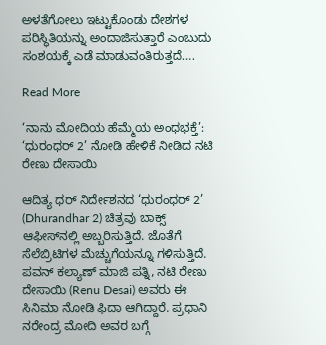ಅಳತೆಗೋಲು ಇಟ್ಟುಕೊಂಡು ದೇಶಗಳ ಪರಿಸ್ಥಿತಿಯನ್ನು ಅಂದಾಜಿಸುತ್ತಾರೆ ಎಂಬುದು ಸಂಶಯಕ್ಕೆ ಎಡೆ ಮಾಡುವಂತಿರುತ್ತದೆ….

Read More

‘ನಾನು ಮೋದಿಯ ಹೆಮ್ಮೆಯ ಅಂಧಭಕ್ತೆ’: ‘ಧುರಂಧರ್ 2’ ನೋಡಿ ಹೇಳಿಕೆ ನೀಡಿದ ನಟಿ ರೇಣು ದೇಸಾಯಿ

ಆದಿತ್ಯ ಧರ್ ನಿರ್ದೇಶನದ ‘ಧುರಂಧರ್ 2’ (Dhurandhar 2) ಚಿತ್ರವು ಬಾಕ್ಸ್ ಆಫೀಸ್‌ನಲ್ಲಿ ಅಬ್ಬರಿಸುತ್ತಿದೆ. ಜೊತೆಗೆ ಸೆಲೆಬ್ರಿಟಿಗಳ ಮೆಚ್ಚುಗೆಯನ್ನೂ ಗಳಿಸುತ್ತಿದೆ. ಪವನ್ ಕಲ್ಯಾಣ್ ಮಾಜಿ ಪತ್ನಿ, ನಟಿ ರೇಣು ದೇಸಾಯಿ (Renu Desai) ಅವರು ಈ ಸಿನಿಮಾ ನೋಡಿ ಫಿದಾ ಆಗಿದ್ದಾರೆ. ಪ್ರಧಾನಿ ನರೇಂದ್ರ ಮೋದಿ ಅವರ ಬಗ್ಗೆ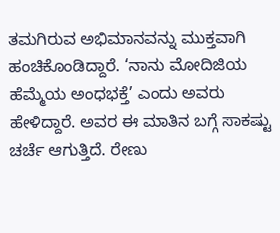ತಮಗಿರುವ ಅಭಿಮಾನವನ್ನು ಮುಕ್ತವಾಗಿ ಹಂಚಿಕೊಂಡಿದ್ದಾರೆ. ‘ನಾನು ಮೋದಿಜಿಯ ಹೆಮ್ಮೆಯ ಅಂಧಭಕ್ತೆ’ ಎಂದು ಅವರು ಹೇಳಿದ್ದಾರೆ. ಅವರ ಈ ಮಾತಿನ ಬಗ್ಗೆ ಸಾಕಷ್ಟು ಚರ್ಚೆ ಆಗುತ್ತಿದೆ. ರೇಣು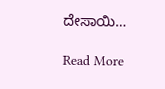ದೇಸಾಯಿ…

Read More